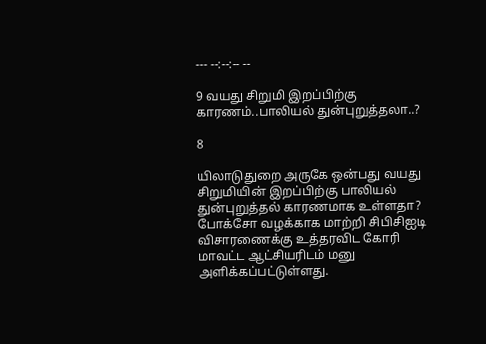--- --:--:-- --

9 வயது சிறுமி இறப்பிற்கு காரணம்..பாலியல் துன்புறுத்தலா..?

8

யிலாடுதுறை அருகே ஒன்பது வயது சிறுமியின் இறப்பிற்கு பாலியல் துன்புறுத்தல் காரணமாக உள்ளதா? போக்சோ வழக்காக மாற்றி சிபிசிஐடி விசாரணைக்கு உத்தரவிட கோரி மாவட்ட ஆட்சியரிடம் மனு அளிக்கப்பட்டுள்ளது.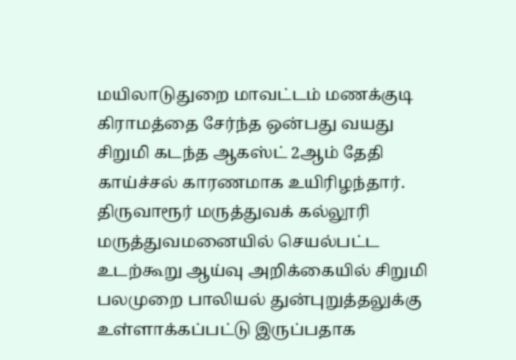மயிலாடுதுறை மாவட்டம் மணக்குடி கிராமத்தை சேர்ந்த ஒன்பது வயது சிறுமி கடந்த ஆகஸ்ட் 2ஆம் தேதி காய்ச்சல் காரணமாக உயிரிழந்தார். திருவாரூர் மருத்துவக் கல்லூரி மருத்துவமனையில் செயல்பட்ட உடற்கூறு ஆய்வு அறிக்கையில் சிறுமி பலமுறை பாலியல் துன்புறுத்தலுக்கு உள்ளாக்கப்பட்டு இருப்பதாக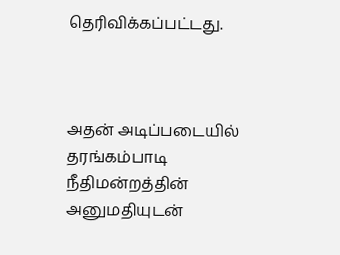தெரிவிக்கப்பட்டது.



அதன் அடிப்படையில் தரங்கம்பாடி நீதிமன்றத்தின் அனுமதியுடன்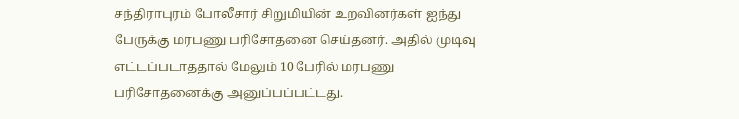சந்திராபுரம் போலீசார் சிறுமியின் உறவினர்கள் ஐந்து பேருக்கு மரபணு பரிசோதனை செய்தனர். அதில் முடிவு எட்டப்படாததால் மேலும் 10 பேரில் மரபணு பரிசோதனைக்கு அனுப்பப்பட்டது.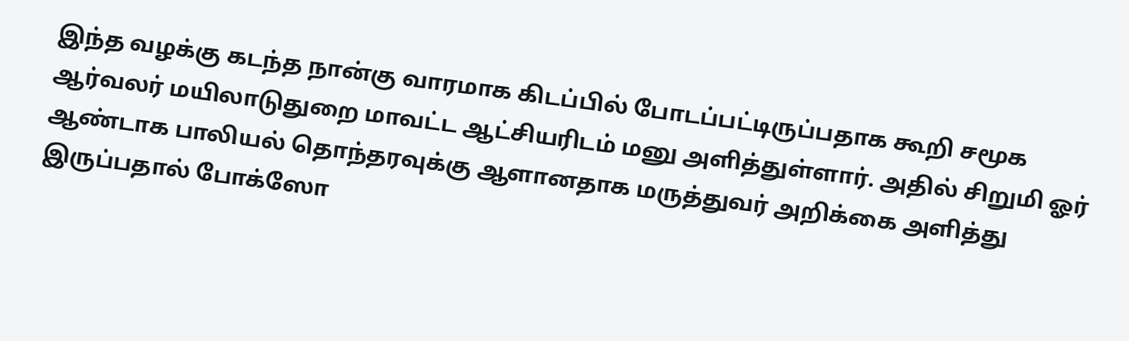இந்த வழக்கு கடந்த நான்கு வாரமாக கிடப்பில் போடப்பட்டிருப்பதாக கூறி சமூக ஆர்வலர் மயிலாடுதுறை மாவட்ட ஆட்சியரிடம் மனு அளித்துள்ளார். அதில் சிறுமி ஓர் ஆண்டாக பாலியல் தொந்தரவுக்கு ஆளானதாக மருத்துவர் அறிக்கை அளித்து இருப்பதால் போக்ஸோ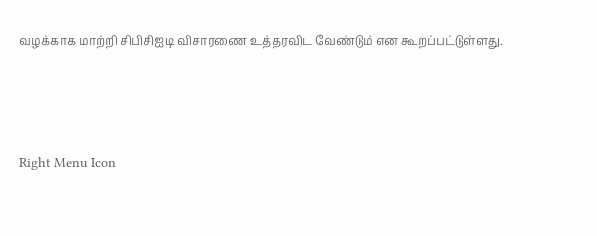வழக்காக மாற்றி சிபிசிஐடி விசாரணை உத்தரவிட வேண்டும் என கூறப்பட்டுள்ளது.



Right Menu Icon